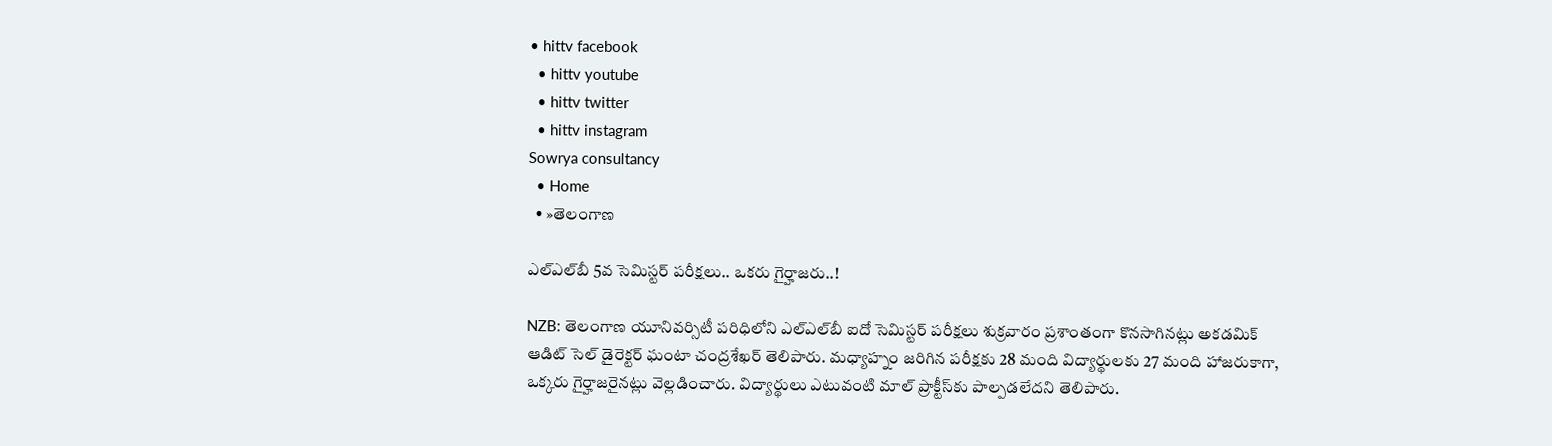• hittv facebook
  • hittv youtube
  • hittv twitter
  • hittv instagram
Sowrya consultancy
  • Home
  • »తెలంగాణ

ఎల్ఎల్‌బీ 5వ సెమిస్టర్ పరీక్షలు.. ఒకరు గైర్హాజరు..!

NZB: తెలంగాణ యూనివర్సిటీ పరిధిలోని ఎల్ఎల్‌బీ ఐదో సెమిస్టర్ పరీక్షలు శుక్రవారం ప్రశాంతంగా కొనసాగినట్లు అకడమిక్ ఆడిట్ సెల్ డైరెక్టర్ ఘంటా చంద్రశేఖర్ తెలిపారు. మధ్యాహ్నం జరిగిన పరీక్షకు 28 మంది విద్యార్థులకు 27 మంది హాజరుకాగా, ఒక్కరు గైర్హాజరైనట్లు వెల్లడించారు. విద్యార్థులు ఎటువంటి మాల్ ప్రాక్టీస్‌కు పాల్పడలేదని తెలిపారు.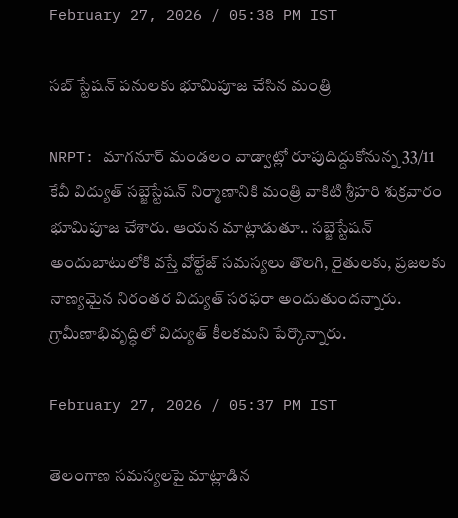February 27, 2026 / 05:38 PM IST

సబ్ స్టేషన్ పనులకు భూమిపూజ చేసిన మంత్రి

NRPT: మాగనూర్ మండలం వాడ్వాట్లో రూపుదిద్దుకోనున్న 33/11 కేవీ విద్యుత్ సబ్జెస్టేషన్ నిర్మాణానికి మంత్రి వాకిటి శ్రీహరి శుక్రవారం భూమిపూజ చేశారు. ఆయన మాట్లాడుతూ.. సబ్జెస్టేషన్ అందుబాటులోకి వస్తే వోల్టేజ్ సమస్యలు తొలగి, రైతులకు, ప్రజలకు నాణ్యమైన నిరంతర విద్యుత్ సరఫరా అందుతుందన్నారు. గ్రామీణాభివృద్ధిలో విద్యుత్ కీలకమని పేర్కొన్నారు.

February 27, 2026 / 05:37 PM IST

తెలంగాణ సమస్యలపై మాట్లాడిన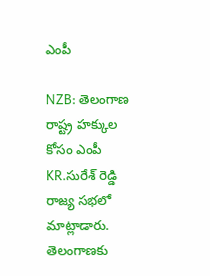ఎంపీ

NZB: తెలంగాణ రాష్ట్ర హక్కుల కోసం ఎంపీ KR.సురేశ్ రెడ్డి రాజ్య సభలో మాట్లాడారు. తెలంగాణకు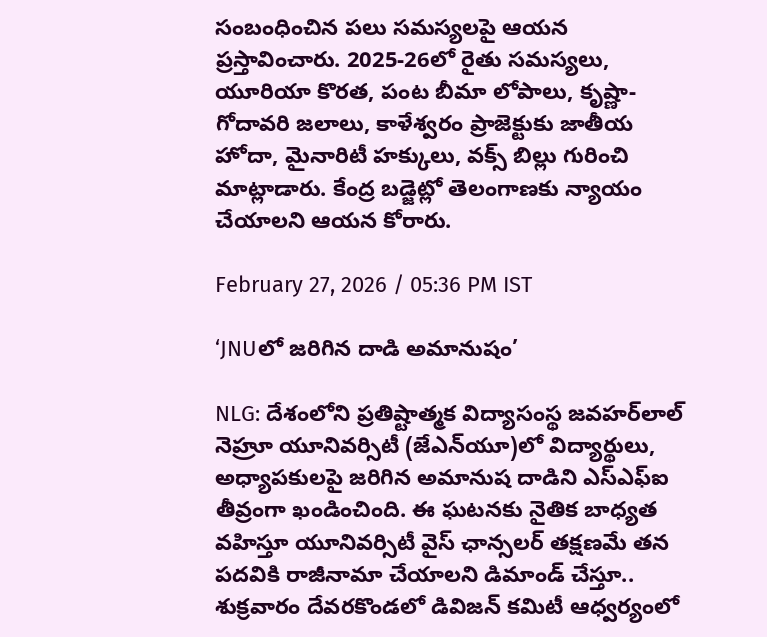సంబంధించిన పలు సమస్యలపై ఆయన ప్రస్తావించారు. 2025-26లో రైతు సమస్యలు, యూరియా కొరత, పంట బీమా లోపాలు, కృష్ణా-గోదావరి జలాలు, కాళేశ్వరం ప్రాజెక్టుకు జాతీయ హోదా, మైనారిటీ హక్కులు, వక్స్ బిల్లు గురించి మాట్లాడారు. కేంద్ర బడ్జెట్లో తెలంగాణకు న్యాయం చేయాలని ఆయన కోరారు.

February 27, 2026 / 05:36 PM IST

‘JNUలో జరిగిన దాడి అమానుషం’

NLG: దేశంలోని ప్రతిష్టాత్మక విద్యాసంస్థ జవహర్‌లాల్ నెహ్రూ యూనివర్సిటీ (జేఎన్‌యూ)లో విద్యార్థులు, అధ్యాపకులపై జరిగిన అమానుష దాడిని ఎస్‌ఎఫ్‌ఐ తీవ్రంగా ఖండించింది. ఈ ఘటనకు నైతిక బాధ్యత వహిస్తూ యూనివర్సిటీ వైస్ ఛాన్సలర్ తక్షణమే తన పదవికి రాజీనామా చేయాలని డిమాండ్ చేస్తూ.. శుక్రవారం దేవరకొండలో డివిజన్ కమిటీ ఆధ్వర్యంలో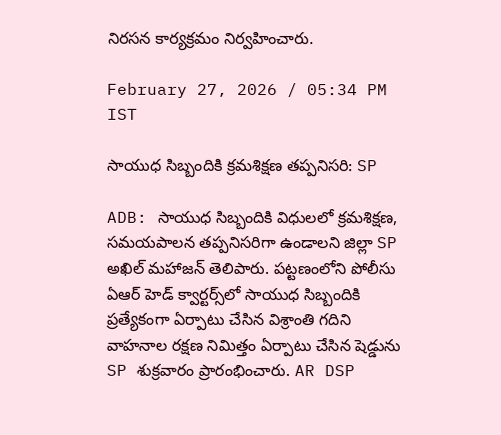నిరసన కార్యక్రమం నిర్వహించారు.

February 27, 2026 / 05:34 PM IST

సాయుధ సిబ్బందికి క్రమశిక్షణ తప్పనిసరి: SP

ADB: సాయుధ సిబ్బందికి విధులలో క్రమశిక్షణ, సమయపాలన తప్పనిసరిగా ఉండాలని జిల్లా SP అఖిల్ మహాజన్ తెలిపారు. పట్టణంలోని పోలీసు ఏఆర్ హెడ్ క్వార్టర్స్‌లో సాయుధ సిబ్బందికి ప్రత్యేకంగా ఏర్పాటు చేసిన విశ్రాంతి గదిని వాహనాల రక్షణ నిమిత్తం ఏర్పాటు చేసిన షెడ్డును SP శుక్రవారం ప్రారంభించారు. AR DSP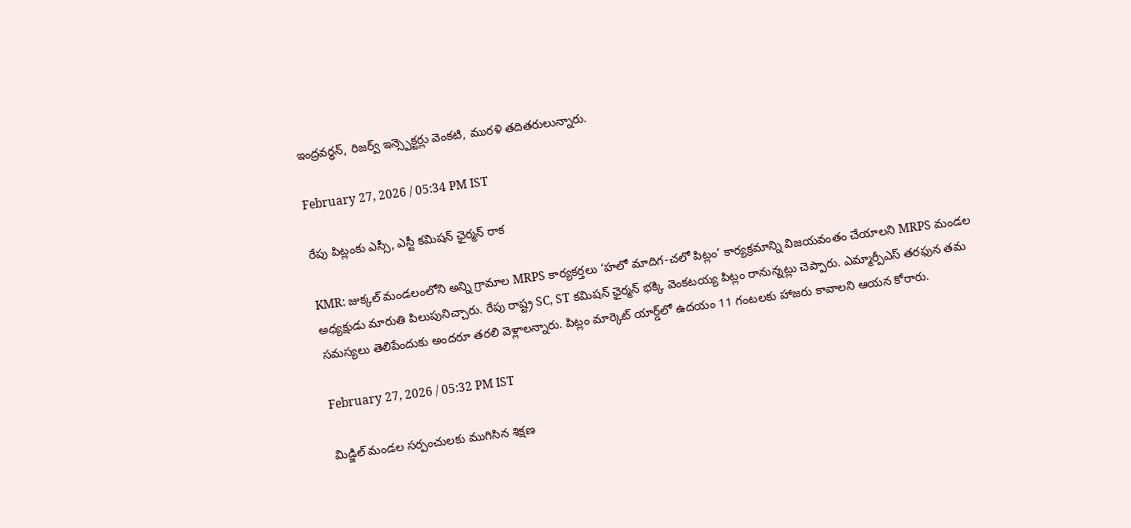ఇంద్రవర్ధన్, రిజర్వ్ ఇన్స్పెక్టర్లు వెంకటి, మురళి తదితరులున్నారు.

February 27, 2026 / 05:34 PM IST

రేపు పిట్లంకు ఎస్సీ, ఎస్టీ కమిషన్ ఛైర్మన్ రాక

KMR: జుక్కల్ మండలంలోని అన్ని గ్రామాల MRPS కార్యకర్తలు ‘హలో మాదిగ-చలో పిట్లం’ కార్యక్రమాన్ని విజయవంతం చేయాలని MRPS మండల అధ్యక్షుడు మారుతి పిలుపునిచ్చారు. రేపు రాష్ట్ర SC, ST కమిషన్ ఛైర్మన్ భక్కి వెంకటయ్య పిట్లం రానున్నట్లు చెప్పారు. ఎమ్మార్పీఎస్ తరఫున తమ సమస్యలు తెలిపేందుకు అందరూ తరలి వెళ్లాలన్నారు. పిట్లం మార్కెట్ యార్డ్‌లో ఉదయం 11 గంటలకు హాజరు కావాలని ఆయన కోరారు.

February 27, 2026 / 05:32 PM IST

మిడ్జిల్ మండల సర్పంచులకు ముగిసిన శిక్షణ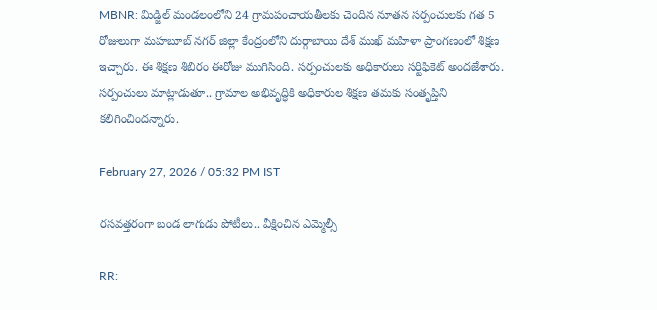MBNR: మిడ్జిల్ మండలంలోని 24 గ్రామపంచాయతీలకు చెందిన నూతన సర్పంచులకు గత 5 రోజులుగా మహబూబ్ నగర్ జిల్లా కేంద్రంలోని దుర్గాబాయి దేశ్ ముఖ్ మహిళా ప్రాంగణంలో శిక్షణ ఇచ్చారు. ఈ శిక్షణ శిబిరం ఈరోజు ముగిసింది. సర్పంచులకు అధికారులు సర్టిఫికెట్ అందజేశారు. సర్పంచులు మాట్లాడుతూ.. గ్రామాల అభివృద్ధికి అధికారుల శిక్షణ తమకు సంతృప్తిని కలిగించిందన్నారు.

February 27, 2026 / 05:32 PM IST

రసవత్తరంగా బండ లాగుడు పోటీలు.. వీక్షించిన ఎమ్మెల్సీ

RR: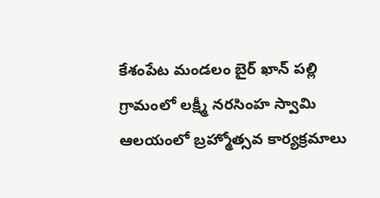కేశంపేట మండలం బైర్ ఖాన్ పల్లి గ్రామంలో లక్ష్మీ నరసింహ స్వామి ఆలయంలో బ్రహ్మోత్సవ కార్యక్రమాలు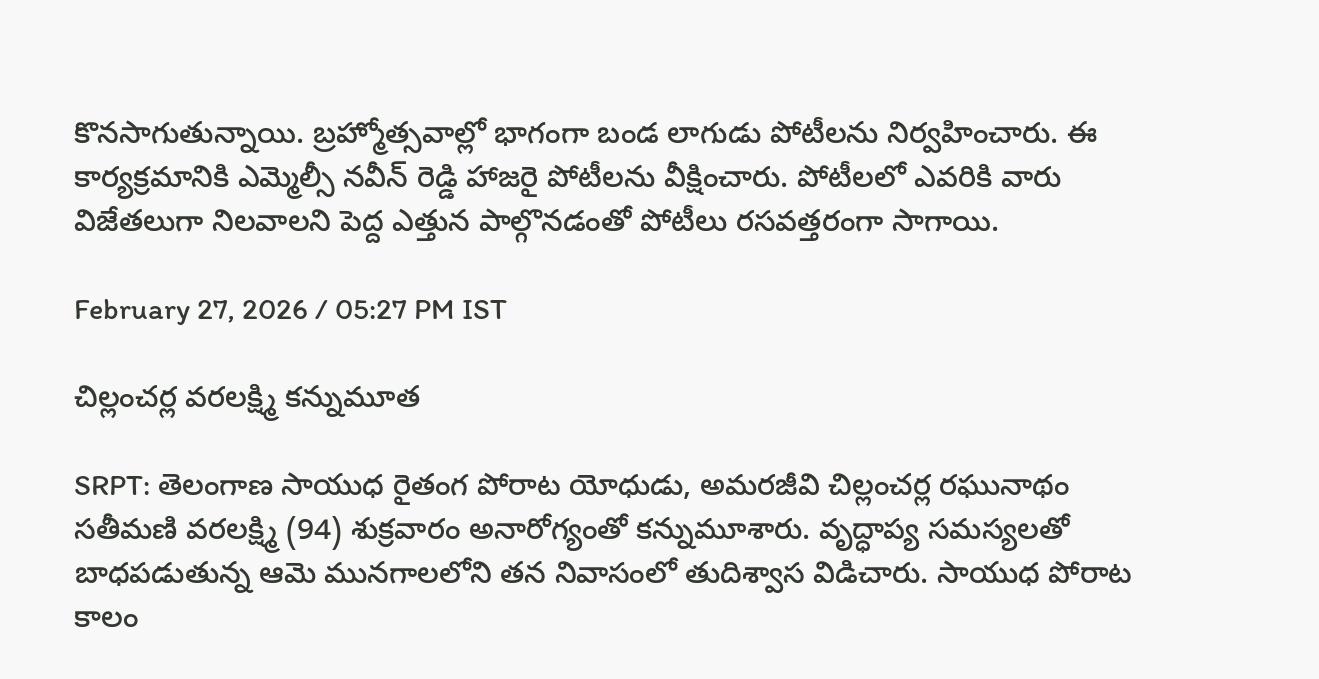కొనసాగుతున్నాయి. బ్రహ్మోత్సవాల్లో భాగంగా బండ లాగుడు పోటీలను నిర్వహించారు. ఈ కార్యక్రమానికి ఎమ్మెల్సీ నవీన్ రెడ్డి హాజరై పోటీలను వీక్షించారు. పోటీలలో ఎవరికి వారు విజేతలుగా నిలవాలని పెద్ద ఎత్తున పాల్గొనడంతో పోటీలు రసవత్తరంగా సాగాయి.

February 27, 2026 / 05:27 PM IST

చిల్లంచర్ల వరలక్ష్మి కన్నుమూత

SRPT: తెలంగాణ సాయుధ రైతంగ పోరాట యోధుడు, అమరజీవి చిల్లంచర్ల రఘునాథం సతీమణి వరలక్ష్మి (94) శుక్రవారం అనారోగ్యంతో కన్నుమూశారు. వృద్ధాప్య సమస్యలతో బాధపడుతున్న ఆమె మునగాలలోని తన నివాసంలో తుదిశ్వాస విడిచారు. సాయుధ పోరాట కాలం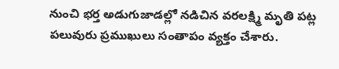నుంచి భర్త అడుగుజాడల్లో నడిచిన వరలక్ష్మి మృతి పట్ల పలువురు ప్రముఖులు సంతాపం వ్యక్తం చేశారు.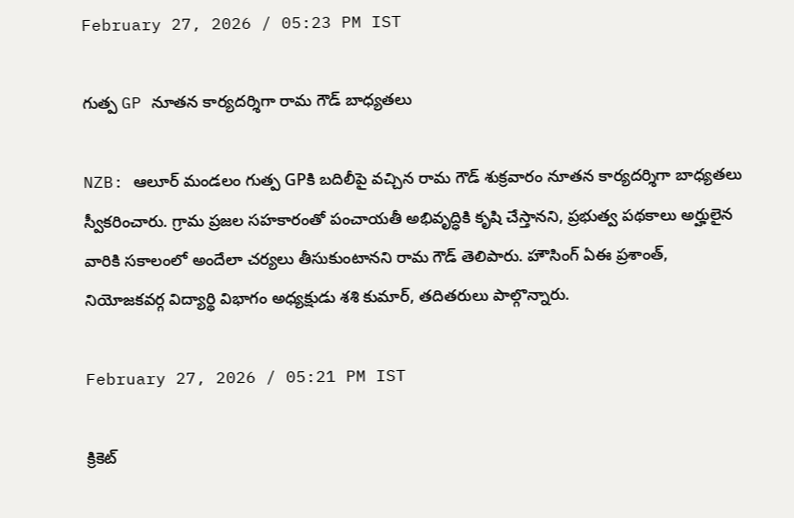February 27, 2026 / 05:23 PM IST

గుత్ప GP నూతన కార్యదర్శిగా రామ గౌడ్ బాధ్యతలు

NZB: ఆలూర్ మండలం గుత్ప GPకి బదిలీపై వచ్చిన రామ గౌడ్ శుక్రవారం నూతన కార్యదర్శిగా బాధ్యతలు స్వీకరించారు. గ్రామ ప్రజల సహకారంతో పంచాయతీ అభివృద్ధికి కృషి చేస్తానని, ప్రభుత్వ పథకాలు అర్హులైన వారికి సకాలంలో అందేలా చర్యలు తీసుకుంటానని రామ గౌడ్ తెలిపారు. హౌసింగ్ ఏఈ ప్రశాంత్, నియోజకవర్గ విద్యార్థి విభాగం అధ్యక్షుడు శశి కుమార్, తదితరులు పాల్గొన్నారు.

February 27, 2026 / 05:21 PM IST

క్రికెట్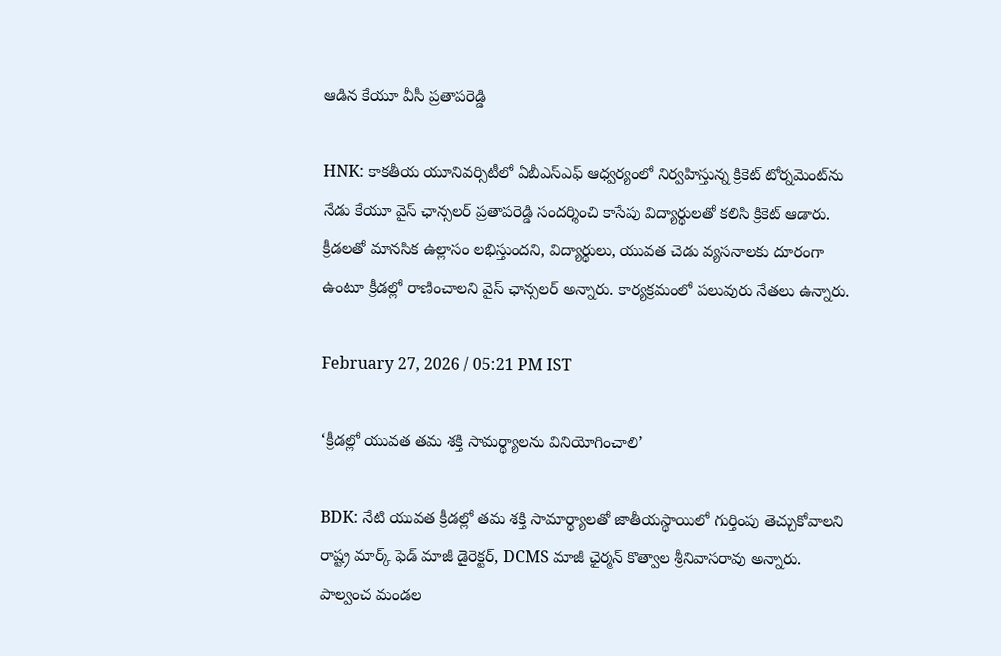ఆడిన కేయూ వీసీ ప్రతాపరెడ్డి

HNK: కాకతీయ యూనివర్సిటీలో ఏబీఎస్ఎఫ్ ఆధ్వర్యంలో నిర్వహిస్తున్న క్రికెట్ టోర్నమెంట్‌ను నేడు కేయూ వైస్ ఛాన్సలర్ ప్రతాపరెడ్డి సందర్శించి కాసేపు విద్యార్థులతో కలిసి క్రికెట్ ఆడారు. క్రీడలతో మానసిక ఉల్లాసం లభిస్తుందని, విద్యార్థులు, యువత చెడు వ్యసనాలకు దూరంగా ఉంటూ క్రీడల్లో రాణించాలని వైస్ ఛాన్సలర్ అన్నారు. కార్యక్రమంలో పలువురు నేతలు ఉన్నారు.

February 27, 2026 / 05:21 PM IST

‘క్రీడల్లో యువత తమ శక్తి సామర్థ్యాలను వినియోగించాలి’

BDK: నేటి యువత క్రీడల్లో తమ శక్తి సామార్థ్యాలతో జాతీయస్థాయిలో గుర్తింపు తెచ్చుకోవాలని రాష్ట్ర మార్క్ ఫెడ్ మాజీ డైరెక్టర్, DCMS మాజీ ఛైర్మన్ కొత్వాల శ్రీనివాసరావు అన్నారు. పాల్వంచ మండల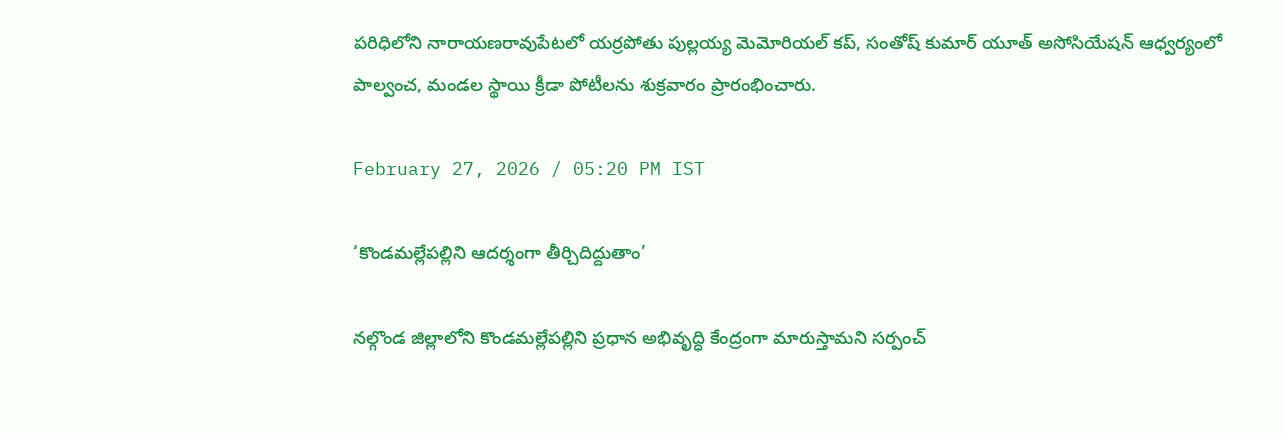పరిధిలోని నారాయణరావుపేటలో యర్రపోతు పుల్లయ్య మెమోరియల్ కప్, సంతోష్ కుమార్ యూత్ అసోసియేషన్ ఆధ్వర్యంలో పాల్వంచ, మండల స్థాయి క్రీడా పోటీలను శుక్రవారం ప్రారంభించారు.

February 27, 2026 / 05:20 PM IST

‘కొండమల్లేపల్లిని ఆదర్శంగా తీర్చిదిద్దుతాం’

నల్గొండ జిల్లాలోని కొండమల్లేపల్లిని ప్రధాన అభివృద్ధి కేంద్రంగా మారుస్తామని సర్పంచ్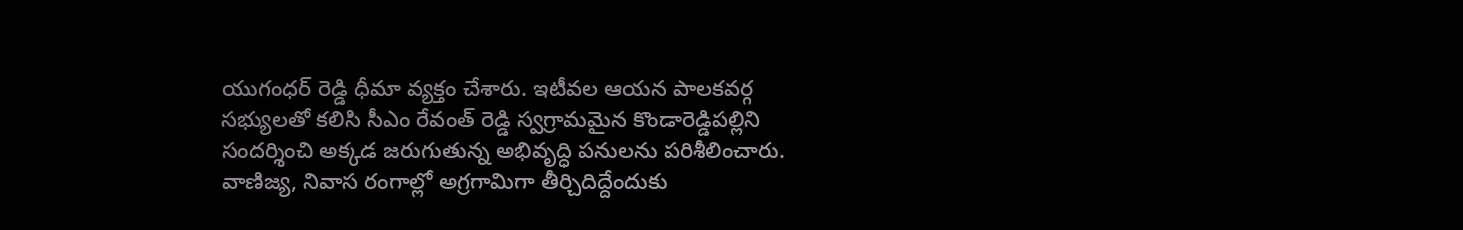యుగంధర్ రెడ్డి ధీమా వ్యక్తం చేశారు. ఇటీవల ఆయన పాలకవర్గ సభ్యులతో కలిసి సీఎం రేవంత్ రెడ్డి స్వగ్రామమైన కొండారెడ్డిపల్లిని సందర్శించి అక్కడ జరుగుతున్న అభివృద్ధి పనులను పరిశీలించారు. వాణిజ్య, నివాస రంగాల్లో అగ్రగామిగా తీర్చిదిద్దేందుకు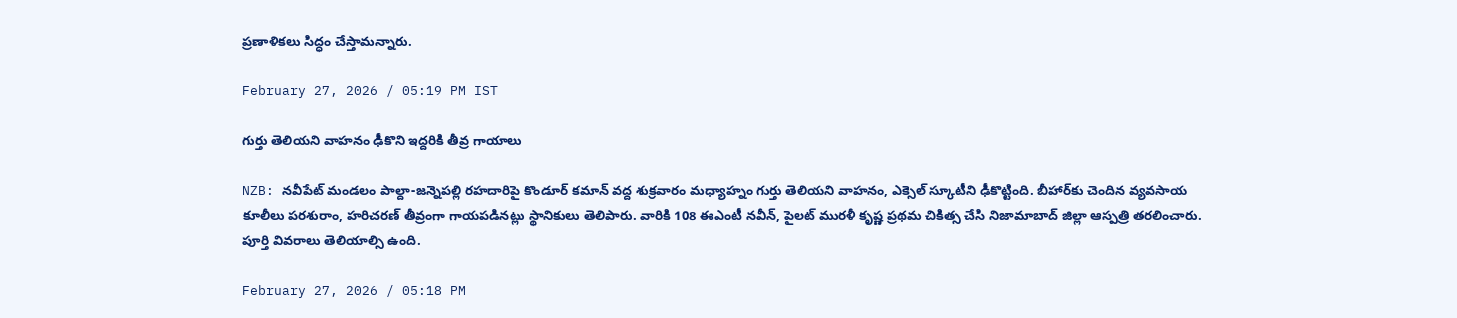ప్రణాళికలు సిద్ధం చేస్తామన్నారు.

February 27, 2026 / 05:19 PM IST

గుర్తు తెలియని వాహనం ఢీకొని ఇద్దరికి తీవ్ర గాయాలు

NZB: నవీపేట్ మండలం పాల్దా-జన్నెపల్లి రహదారిపై కొండూర్ కమాన్ వద్ద శుక్రవారం మధ్యాహ్నం గుర్తు తెలియని వాహనం, ఎక్సెల్ స్కూటీని ఢీకొట్టింది. బీహార్‌కు చెందిన వ్యవసాయ కూలీలు పరశురాం, హరిచరణ్ తీవ్రంగా గాయపడినట్లు స్థానికులు తెలిపారు. వారికి 108 ఈఎంటీ నవీన్, పైలట్ మురళీ కృష్ణ ప్రథమ చికిత్స చేసి నిజామాబాద్ జిల్లా ఆస్పత్రి తరలించారు. పూర్తి వివరాలు తెలియాల్సి ఉంది.

February 27, 2026 / 05:18 PM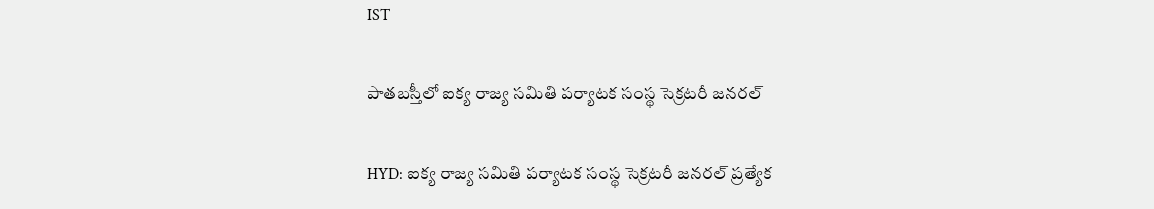IST

పాతబస్తీలో ఐక్య రాజ్య సమితి పర్యాటక సంస్థ సెక్రటరీ జనరల్

HYD: ఐక్య రాజ్య సమితి పర్యాటక సంస్థ సెక్రటరీ జనరల్ ప్రత్యేక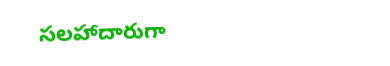సలహాదారుగా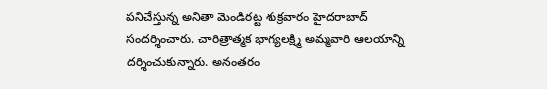పనిచేస్తున్న అనితా మెండిరట్ట శుక్రవారం హైదరాబాద్ సందర్శించారు. చారిత్రాత్మక భాగ్యలక్ష్మి అమ్మవారి ఆలయాన్ని దర్శించుకున్నారు. అనంతరం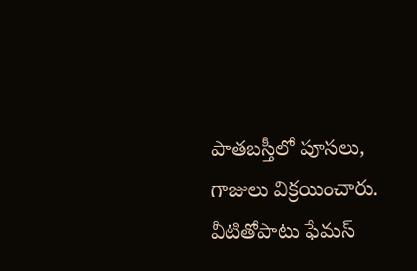పాతబస్తీలో పూసలు, గాజులు విక్రయించారు. వీటితోపాటు ఫేమస్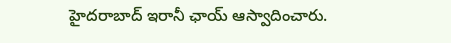హైదరాబాద్ ఇరానీ ఛాయ్ ఆస్వాదించారు.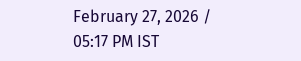February 27, 2026 / 05:17 PM IST